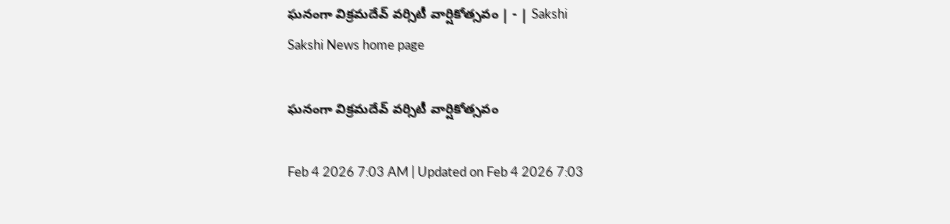ఘనంగా విక్రమదేవ్‌ వర్సిటీ వార్షికోత్సవం | - | Sakshi
Sakshi News home page

ఘనంగా విక్రమదేవ్‌ వర్సిటీ వార్షికోత్సవం

Feb 4 2026 7:03 AM | Updated on Feb 4 2026 7:03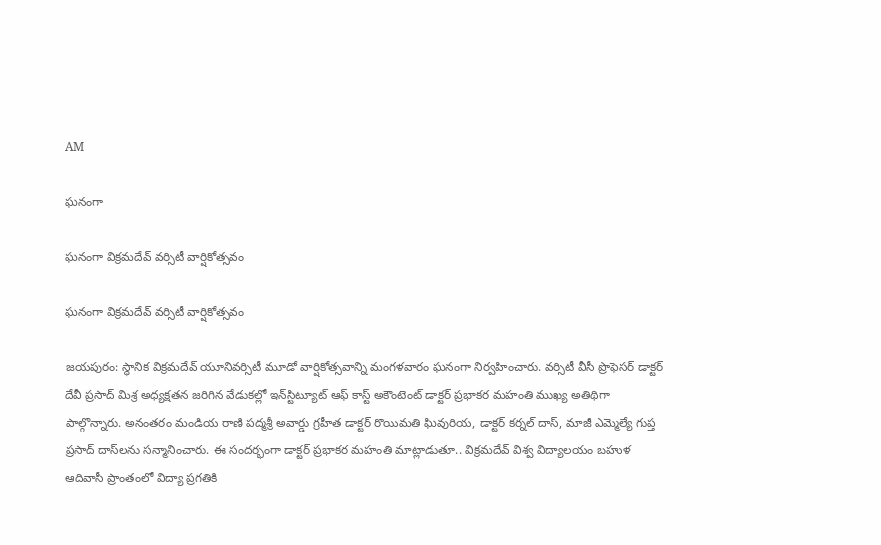AM

ఘనంగా

ఘనంగా విక్రమదేవ్‌ వర్సిటీ వార్షికోత్సవం

ఘనంగా విక్రమదేవ్‌ వర్సిటీ వార్షికోత్సవం

జయపురం: స్థానిక విక్రమదేవ్‌ యూనివర్సిటీ మూడో వార్షికోత్సవాన్ని మంగళవారం ఘనంగా నిర్వహించారు. వర్సిటీ వీసీ ప్రొఫెసర్‌ డాక్టర్‌ దేవీ ప్రసాద్‌ మిశ్ర అధ్యక్షతన జరిగిన వేడుకల్లో ఇన్‌స్టిట్యూట్‌ ఆఫ్‌ కాస్ట్‌ అకౌంటెంట్‌ డాక్టర్‌ ప్రభాకర మహంతి ముఖ్య అతిథిగా పాల్గొన్నారు. అనంతరం మండియ రాణి పద్మశ్రీ అవార్డు గ్రహీత డాక్టర్‌ రొయిమతి ఘివురియ, డాక్టర్‌ కర్నల్‌ దాస్‌, మాజీ ఎమ్మెల్యే గుప్త ప్రసాద్‌ దాస్‌లను సన్మానించారు. ఈ సందర్భంగా డాక్టర్‌ ప్రభాకర మహంతి మాట్లాడుతూ.. విక్రమదేవ్‌ విశ్వ విద్యాలయం బహుళ ఆదివాసీ ప్రాంతంలో విద్యా ప్రగతికి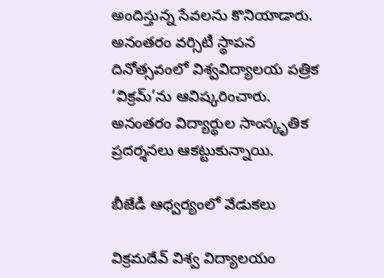అందిస్తున్న సేవలను కొనియాడారు. అనంతరం వర్సిటీ స్థాపన దినోత్సవంలో విశ్వవిద్యాలయ పత్రిక ‘విక్రమ్‌’ను ఆవిష్కరించారు. అనంతరం విద్యార్థుల సాంస్కృతిక ప్రదర్శనలు ఆకట్టుకున్నాయి.

బీజేడీ ఆధ్వర్యంలో వేడుకలు

విక్రమదేవ్‌ విశ్వ విద్యాలయం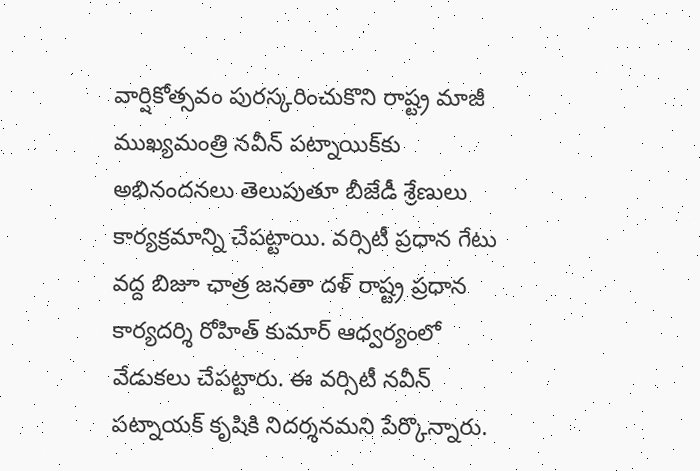వార్షికోత్సవం పురస్కరించుకొని రాష్ట్ర మాజీ ముఖ్యమంత్రి నవీన్‌ పట్నాయిక్‌కు అభినందనలు తెలుపుతూ బీజేడీ శ్రేణులు కార్యక్రమాన్ని చేపట్టాయి. వర్సిటీ ప్రధాన గేటు వద్ద బిజూ ఛాత్ర జనతా దళ్‌ రాష్ట్ర ప్రధాన కార్యదర్శి రోహిత్‌ కుమార్‌ ఆధ్వర్యంలో వేడుకలు చేపట్టారు. ఈ వర్సిటీ నవీన్‌ పట్నాయక్‌ కృషికి నిదర్శనమని పేర్కొన్నారు.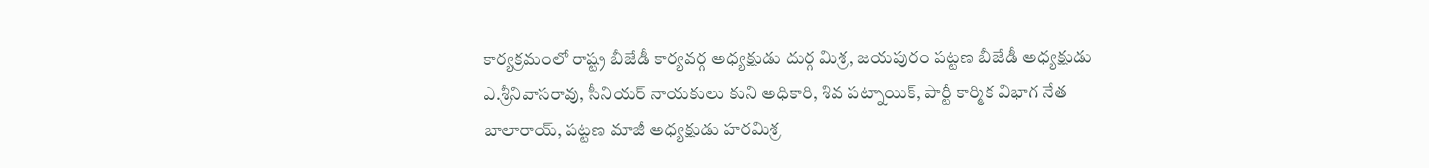కార్యక్రమంలో రాష్ట్ర బీజేడీ కార్యవర్గ అధ్యక్షుడు దుర్గ మిశ్ర, జయపురం పట్టణ బీజేడీ అధ్యక్షుడు ఎ.శ్రీనివాసరావు, సీనియర్‌ నాయకులు కుని అధికారి, శివ పట్నాయిక్‌, పార్టీ కార్మిక విభాగ నేత బాలారాయ్‌, పట్టణ మాజీ అధ్యక్షుడు హరమిశ్ర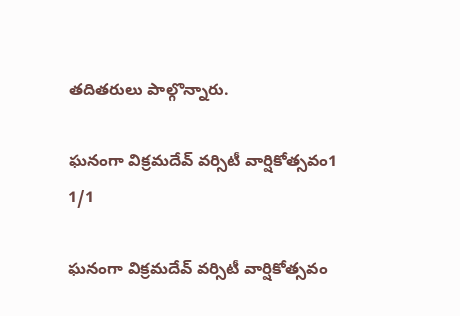తదితరులు పాల్గొన్నారు.

ఘనంగా విక్రమదేవ్‌ వర్సిటీ వార్షికోత్సవం1
1/1

ఘనంగా విక్రమదేవ్‌ వర్సిటీ వార్షికోత్సవం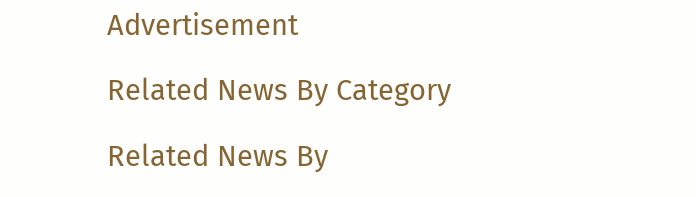Advertisement

Related News By Category

Related News By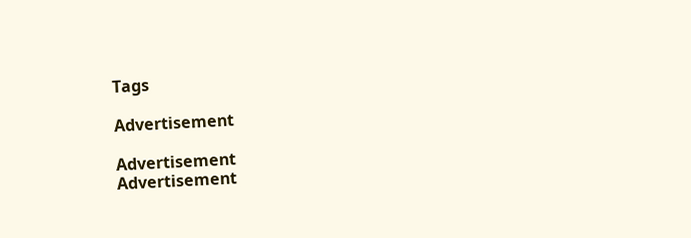Tags

Advertisement

Advertisement
Advertisement